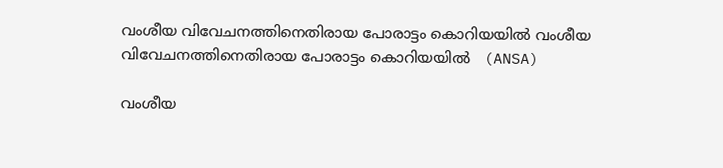വംശീയ വിവേചനത്തിനെതിരായ പോരാട്ടം കൊറിയയിൽ വംശീയ വിവേചനത്തിനെതിരായ പോരാട്ടം കൊറിയയിൽ   (ANSA)

വംശീയ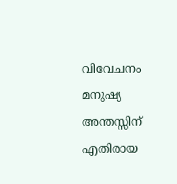വിവേചനം മനുഷ്യ അന്തസ്സിന് എതിരായ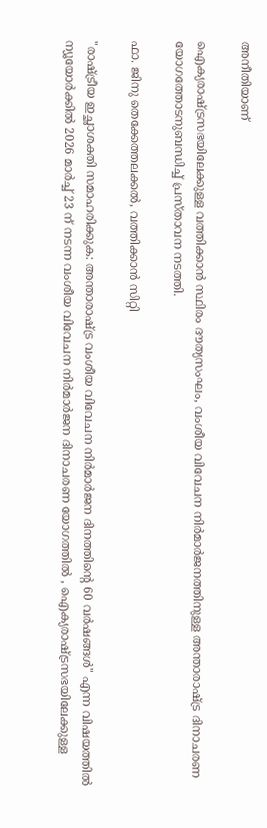അനീതിയാണ്

ഐക്യരാഷ്ട്രസഭയിലേക്കുള്ള വത്തിക്കാൻ സ്ഥിരം ദൗത്യസംഘം, വംശീയ വിവേചന നിർമാർജനത്തിനുള്ള അന്താരാഷ്ട്ര ദിനാചരണ യോഗത്തോടനുബന്ധിച്ച് പ്രസ്താവന നടത്തി.

ഫാ. ജിനു തെക്കേത്തലക്കൽ, വത്തിക്കാൻ സിറ്റി

"രാഷ്ട്രീയ ഇച്ഛാശക്തി സമാഹരിക്കുക: അന്താരാഷ്ട്ര വംശീയ വിവേചന നിർമാർജന ദിനത്തിന്റെ 60 വർഷങ്ങൾ" എന്ന വിഷയത്തിൽ ന്യൂയോർക്കിൽ 2026 മാർച്ച് 23 ന് നടന്ന വംശീയ വിവേചന നിർമാർജന ദിനാചരണ യോഗത്തിൽ , ഐക്യരാഷ്ട്രസഭയിലേക്കുള്ള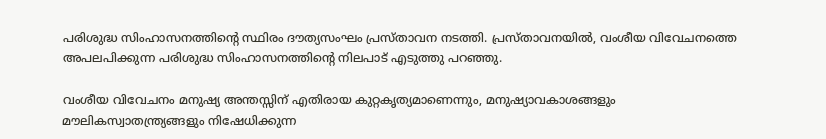പരിശുദ്ധ സിംഹാസനത്തിന്റെ സ്ഥിരം ദൗത്യസംഘം പ്രസ്താവന നടത്തി. പ്രസ്താവനയിൽ, വംശീയ വിവേചനത്തെ അപലപിക്കുന്ന പരിശുദ്ധ സിംഹാസനത്തിന്റെ നിലപാട് എടുത്തു പറഞ്ഞു.

വംശീയ വിവേചനം മനുഷ്യ അന്തസ്സിന് എതിരായ കുറ്റകൃത്യമാണെന്നും, മനുഷ്യാവകാശങ്ങളും മൗലികസ്വാതന്ത്ര്യങ്ങളും നിഷേധിക്കുന്ന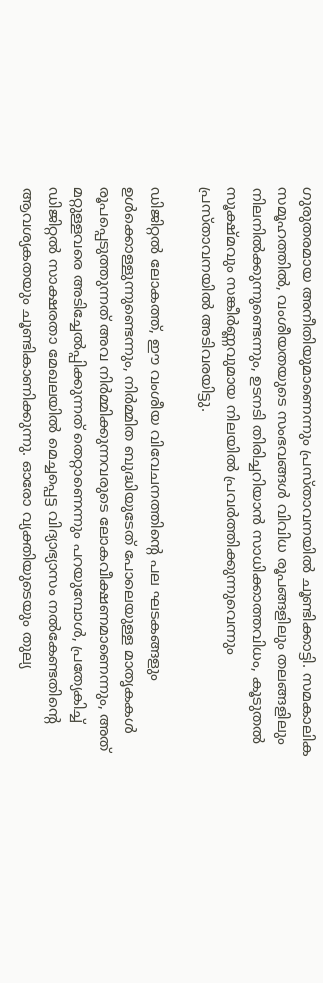ഗുരുതരമായ അനീതിയുമാണെന്നും പ്രസ്താവനയിൽ ചൂണ്ടിക്കാട്ടി. സമകാലിക സമൂഹത്തിൽ, വംശീയതയുടെ സംഭവങ്ങൾ വിവിധ രൂപങ്ങളിലും തലങ്ങളിലും നിലനിൽക്കുന്നുണ്ടെന്നും, ഉടനടി തിരിച്ചറിയാൻ സാധിക്കാത്തവിധം, കൂടുതൽ സൂക്ഷ്മവും സങ്കീർണ്ണവുമായ നിലയിൽ പ്രവർത്തിക്കുന്നുവെന്നും പ്രസ്താവനയിൽ അടിവരയിട്ടു.

ഡിജിറ്റൽ ലോകത്ത്, ഈ വംശീയ വിവേചനത്തിന്റെ പല ഘടകങ്ങളും ഉൾക്കൊള്ളുന്നുണ്ടെന്നും, നിർമ്മിത ബുദ്ധിയുടേത് പോലെയുള്ള മാതൃകകൾ  രൂപപ്പെടുത്തുന്നത് അവ നിർമ്മിക്കുന്നവരുടെ ലോകവീക്ഷണമാണെന്നും, അത് മറ്റുള്ളവരെ അടിച്ചേൽപ്പിക്കുന്നത് തെറ്റാണെന്നും പറയുമ്പോൾ, പ്രത്യേകിച്ച് ഡിജിറ്റൽ സാക്ഷരതാ മേഖലയിൽ മെച്ചപ്പെട്ട വിദ്യാഭ്യാസം നൽകേണ്ടതിന്റെ ആവശ്യകതയും ചൂണ്ടികാണിക്കുന്നു. ഓരോ വ്യക്തിയുടെയും തുല്യ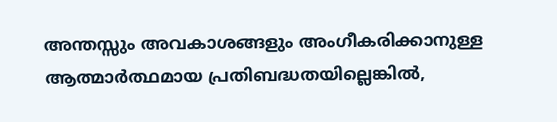അന്തസ്സും അവകാശങ്ങളും അംഗീകരിക്കാനുള്ള ആത്മാർത്ഥമായ പ്രതിബദ്ധതയില്ലെങ്കിൽ,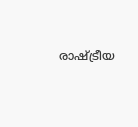രാഷ്ട്രീയ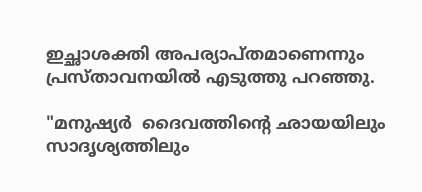ഇച്ഛാശക്തി അപര്യാപ്തമാണെന്നും പ്രസ്താവനയിൽ എടുത്തു പറഞ്ഞു.

"മനുഷ്യർ  ദൈവത്തിന്റെ ഛായയിലും സാദൃശ്യത്തിലും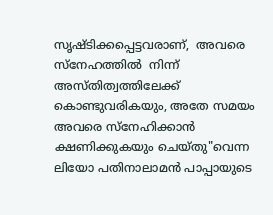സൃഷ്ടിക്കപ്പെട്ടവരാണ്,  അവരെ സ്നേഹത്തിൽ  നിന്ന് അസ്തിത്വത്തിലേക്ക്  കൊണ്ടുവരികയും, അതേ സമയം അവരെ സ്നേഹിക്കാൻ ക്ഷണിക്കുകയും ചെയ്തു"വെന്ന ലിയോ പതിനാലാമൻ പാപ്പായുടെ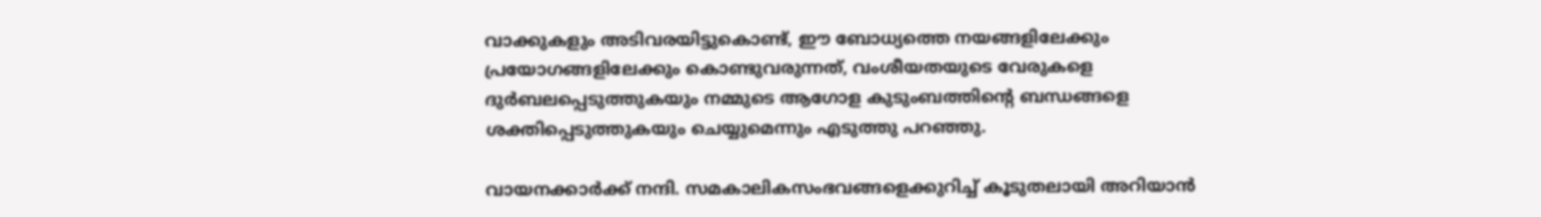വാക്കുകളും അടിവരയിട്ടുകൊണ്ട്, ഈ ബോധ്യത്തെ നയങ്ങളിലേക്കും പ്രയോഗങ്ങളിലേക്കും കൊണ്ടുവരുന്നത്, വംശീയതയുടെ വേരുകളെ ദുർബലപ്പെടുത്തുകയും നമ്മുടെ ആഗോള കുടുംബത്തിന്റെ ബന്ധങ്ങളെ ശക്തിപ്പെടുത്തുകയും ചെയ്യുമെന്നും എടുത്തു പറഞ്ഞു.

വായനക്കാർക്ക് നന്ദി. സമകാലികസംഭവങ്ങളെക്കുറിച്ച് കൂടുതലായി അറിയാൻ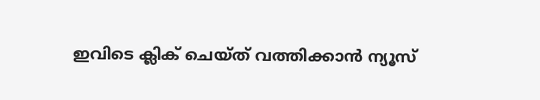ഇവിടെ ക്ലിക് ചെയ്‌ത്‌ വത്തിക്കാൻ ന്യൂസ്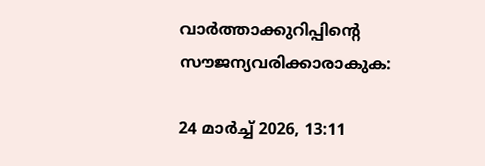വാർത്താക്കുറിപ്പിന്റെ സൗജന്യവരിക്കാരാകുക:

24 മാർച്ച് 2026, 13:11